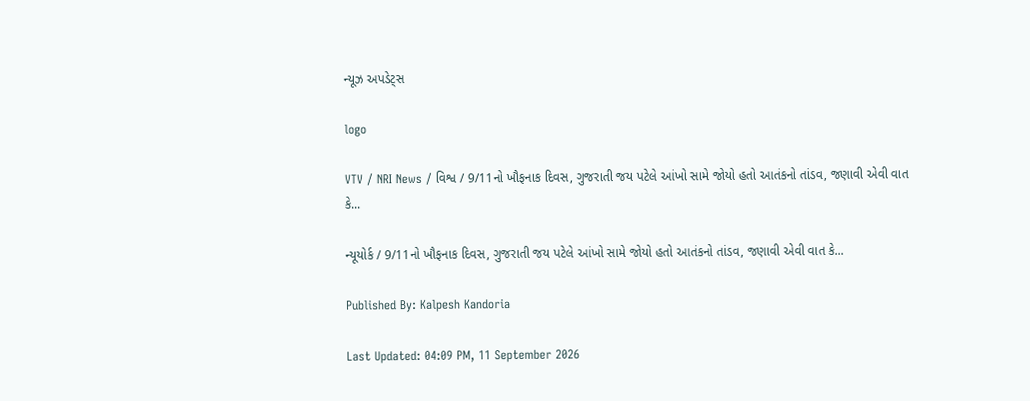ન્યૂઝ અપડેટ્સ

logo

VTV / NRI News / વિશ્વ / 9/11નો ખૌફનાક દિવસ, ગુજરાતી જય પટેલે આંખો સામે જોયો હતો આતંકનો તાંડવ, જણાવી એવી વાત કે...

ન્યૂયોર્ક / 9/11નો ખૌફનાક દિવસ, ગુજરાતી જય પટેલે આંખો સામે જોયો હતો આતંકનો તાંડવ, જણાવી એવી વાત કે...

Published By: Kalpesh Kandoria

Last Updated: 04:09 PM, 11 September 2026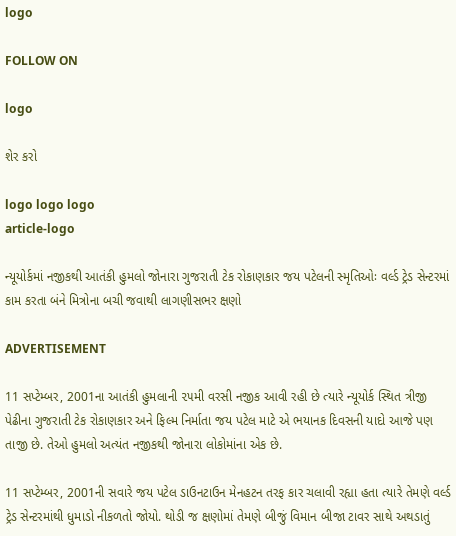logo

FOLLOW ON

logo

શેર કરો

logo logo logo
article-logo

ન્યૂયોર્કમાં નજીકથી આતંકી હુમલો જોનારા ગુજરાતી ટેક રોકાણકાર જય પટેલની સ્મૃતિઓઃ વર્લ્ડ ટ્રેડ સેન્ટરમાં કામ કરતા બંને મિત્રોના બચી જવાથી લાગણીસભર ક્ષણો

ADVERTISEMENT

11 સપ્ટેમ્બર, 2001ના આતંકી હુમલાની ૨૫મી વરસી નજીક આવી રહી છે ત્યારે ન્યૂયોર્ક સ્થિત ત્રીજી પેઢીના ગુજરાતી ટેક રોકાણકાર અને ફિલ્મ નિર્માતા જય પટેલ માટે એ ભયાનક દિવસની યાદો આજે પણ તાજી છે. તેઓ હુમલો અત્યંત નજીકથી જોનારા લોકોમાંના એક છે.

11 સપ્ટેમ્બર, 2001ની સવારે જય પટેલ ડાઉનટાઉન મેનહટન તરફ કાર ચલાવી રહ્યા હતા ત્યારે તેમણે વર્લ્ડ ટ્રેડ સેન્ટરમાંથી ધુમાડો નીકળતો જોયો. થોડી જ ક્ષણોમાં તેમણે બીજું વિમાન બીજા ટાવર સાથે અથડાતું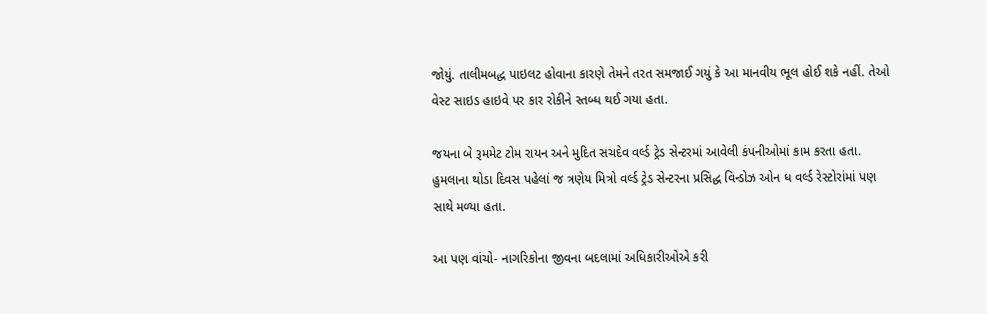જોયું. તાલીમબદ્ધ પાઇલટ હોવાના કારણે તેમને તરત સમજાઈ ગયું કે આ માનવીય ભૂલ હોઈ શકે નહીં. તેઓ વેસ્ટ સાઇડ હાઇવે પર કાર રોકીને સ્તબ્ધ થઈ ગયા હતા.

જયના બે રૂમમેટ ટોમ રાયન અને મુદિત સચદેવ વર્લ્ડ ટ્રેડ સેન્ટરમાં આવેલી કંપનીઓમાં કામ કરતા હતા. હુમલાના થોડા દિવસ પહેલાં જ ત્રણેય મિત્રો વર્લ્ડ ટ્રેડ સેન્ટરના પ્રસિદ્ધ વિન્ડોઝ ઓન ધ વર્લ્ડ રેસ્ટોરાંમાં પણ સાથે મળ્યા હતા.

આ પણ વાંચો- નાગરિકોના જીવના બદલામાં અધિકારીઓએ કરી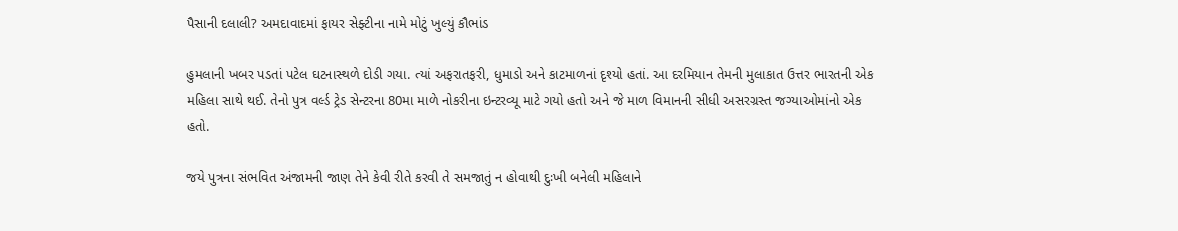પૈસાની દલાલી? અમદાવાદમાં ફાયર સેફ્ટીના નામે મોટું ખુલ્યું કૌભાંડ

હુમલાની ખબર પડતાં પટેલ ઘટનાસ્થળે દોડી ગયા. ત્યાં અફરાતફરી, ધુમાડો અને કાટમાળનાં દૃશ્યો હતાં. આ દરમિયાન તેમની મુલાકાત ઉત્તર ભારતની એક મહિલા સાથે થઈ. તેનો પુત્ર વર્લ્ડ ટ્રેડ સેન્ટરના 80મા માળે નોકરીના ઇન્ટરવ્યૂ માટે ગયો હતો અને જે માળ વિમાનની સીધી અસરગ્રસ્ત જગ્યાઓમાંનો એક હતો.

જયે પુત્રના સંભવિત અંજામની જાણ તેને કેવી રીતે કરવી તે સમજાતું ન હોવાથી દુઃખી બનેલી મહિલાને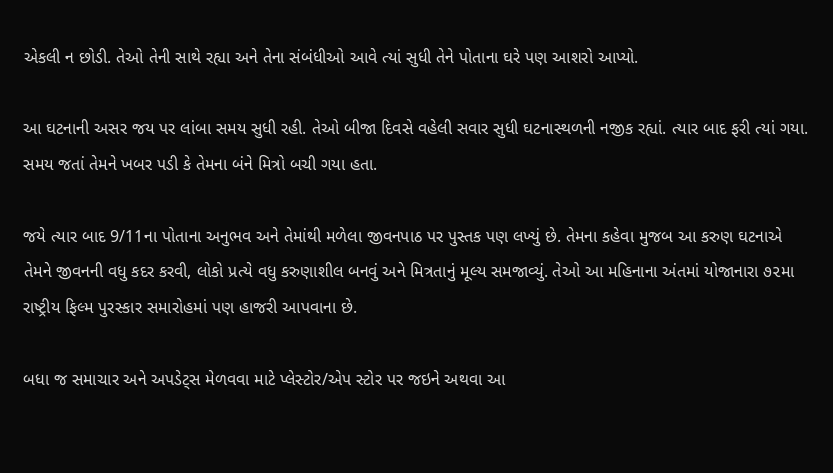એકલી ન છોડી. તેઓ તેની સાથે રહ્યા અને તેના સંબંધીઓ આવે ત્યાં સુધી તેને પોતાના ઘરે પણ આશરો આપ્યો.

આ ઘટનાની અસર જય પર લાંબા સમય સુધી રહી. તેઓ બીજા દિવસે વહેલી સવાર સુધી ઘટનાસ્થળની નજીક રહ્યાં. ત્યાર બાદ ફરી ત્યાં ગયા. સમય જતાં તેમને ખબર પડી કે તેમના બંને મિત્રો બચી ગયા હતા.

જયે ત્યાર બાદ 9/11ના પોતાના અનુભવ અને તેમાંથી મળેલા જીવનપાઠ પર પુસ્તક પણ લખ્યું છે. તેમના કહેવા મુજબ આ કરુણ ઘટનાએ તેમને જીવનની વધુ કદર કરવી, લોકો પ્રત્યે વધુ કરુણાશીલ બનવું અને મિત્રતાનું મૂલ્ય સમજાવ્યું. તેઓ આ મહિનાના અંતમાં યોજાનારા ૭૨મા રાષ્ટ્રીય ફિલ્મ પુરસ્કાર સમારોહમાં પણ હાજરી આપવાના છે.

બધા જ સમાચાર અને અપડેટ્સ મેળવવા માટે પ્લેસ્ટોર/એપ સ્ટોર પર જઇને અથવા આ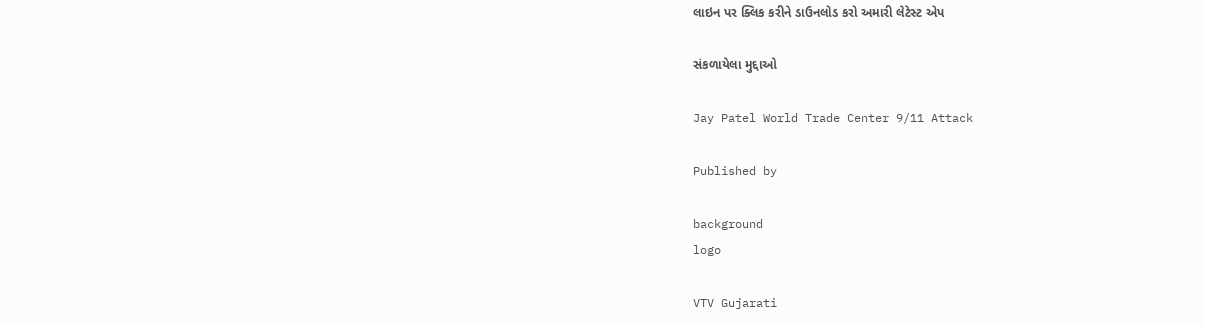લાઇન પર ક્લિક કરીને ડાઉનલોડ કરો અમારી લેટેસ્ટ એપ

સંકળાયેલા મુદ્દાઓ

Jay Patel World Trade Center 9/11 Attack

Published by

background
logo

VTV Gujarati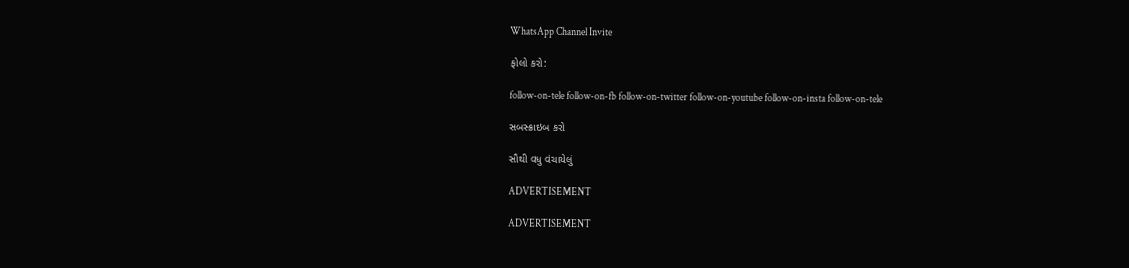WhatsApp Channel Invite

ફોલો કરો:

follow-on-tele follow-on-fb follow-on-twitter follow-on-youtube follow-on-insta follow-on-tele

સબસ્ક્રાઇબ કરો

સૌથી વધુ વંચાયેલું

ADVERTISEMENT

ADVERTISEMENT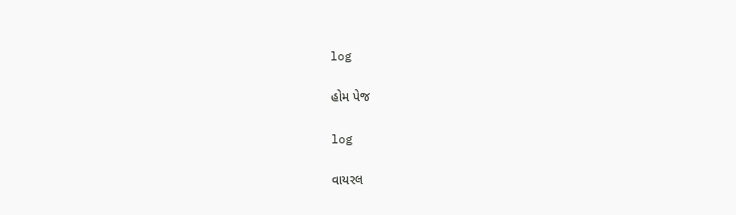log

હોમ પેજ

log

વાયરલ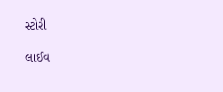સ્ટોરી

લાઈવ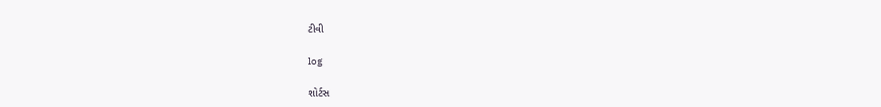ટીવી

log

શોર્ટસ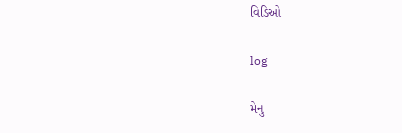વિડિઓ

log

મેનુ